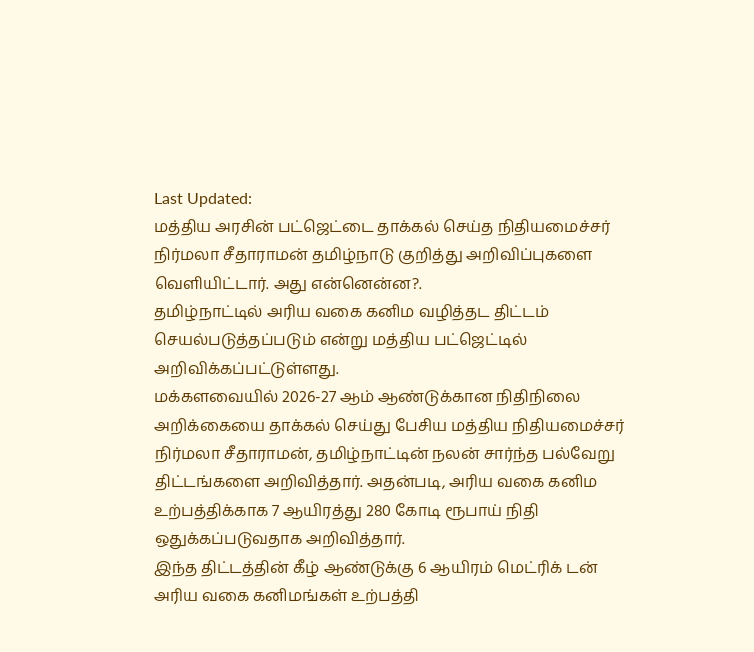Last Updated:
மத்திய அரசின் பட்ஜெட்டை தாக்கல் செய்த நிதியமைச்சர் நிர்மலா சீதாராமன் தமிழ்நாடு குறித்து அறிவிப்புகளை வெளியிட்டார். அது என்னென்ன?.
தமிழ்நாட்டில் அரிய வகை கனிம வழித்தட திட்டம் செயல்படுத்தப்படும் என்று மத்திய பட்ஜெட்டில் அறிவிக்கப்பட்டுள்ளது.
மக்களவையில் 2026-27 ஆம் ஆண்டுக்கான நிதிநிலை அறிக்கையை தாக்கல் செய்து பேசிய மத்திய நிதியமைச்சர் நிர்மலா சீதாராமன், தமிழ்நாட்டின் நலன் சார்ந்த பல்வேறு திட்டங்களை அறிவித்தார். அதன்படி, அரிய வகை கனிம உற்பத்திக்காக 7 ஆயிரத்து 280 கோடி ரூபாய் நிதி ஒதுக்கப்படுவதாக அறிவித்தார்.
இந்த திட்டத்தின் கீழ் ஆண்டுக்கு 6 ஆயிரம் மெட்ரிக் டன் அரிய வகை கனிமங்கள் உற்பத்தி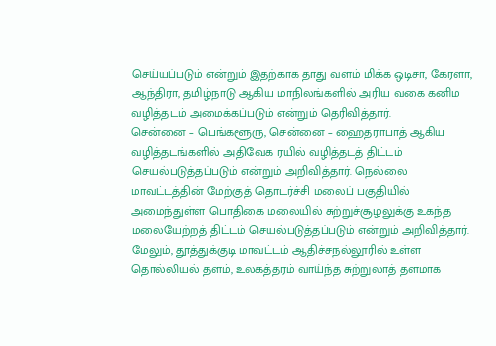செய்யப்படும் என்றும் இதற்காக தாது வளம் மிக்க ஒடிசா, கேரளா, ஆந்திரா, தமிழ்நாடு ஆகிய மாநிலங்களில் அரிய வகை கனிம வழித்தடம் அமைக்கப்படும் என்றும் தெரிவித்தார்.
சென்னை – பெங்களூரு, சென்னை – ஹைதராபாத் ஆகிய வழித்தடங்களில் அதிவேக ரயில் வழித்தடத் திட்டம் செயல்படுத்தப்படும் என்றும் அறிவித்தார். நெல்லை மாவட்டத்தின் மேற்குத் தொடர்ச்சி மலைப் பகுதியில் அமைந்துள்ள பொதிகை மலையில் சுற்றுச்சூழலுக்கு உகந்த மலையேற்றத் திட்டம் செயல்படுத்தப்படும் என்றும் அறிவித்தார்.
மேலும், தூத்துக்குடி மாவட்டம் ஆதிச்சநல்லூரில் உள்ள தொல்லியல் தளம், உலகத்தரம் வாய்ந்த சுற்றுலாத் தளமாக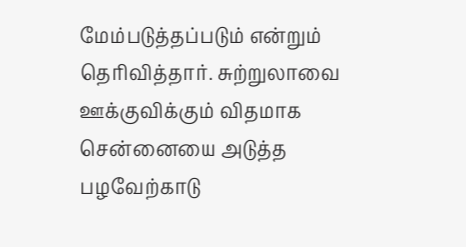மேம்படுத்தப்படும் என்றும் தெரிவித்தார். சுற்றுலாவை ஊக்குவிக்கும் விதமாக சென்னையை அடுத்த பழவேற்காடு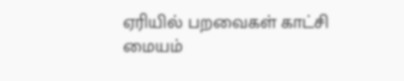ஏரியில் பறவைகள் காட்சி மையம்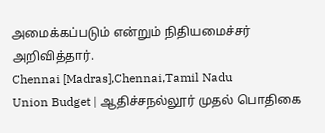அமைக்கப்படும் என்றும் நிதியமைச்சர் அறிவித்தார்.
Chennai [Madras],Chennai,Tamil Nadu
Union Budget | ஆதிச்சநல்லூர் முதல் பொதிகை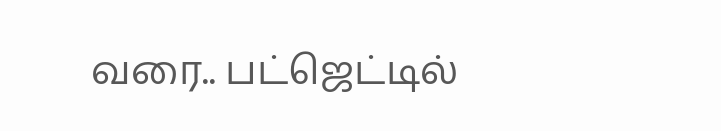வரை.. பட்ஜெட்டில்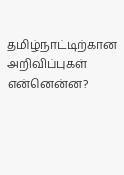தமிழ்நாட்டிற்கான அறிவிப்புகள் என்னென்ன?